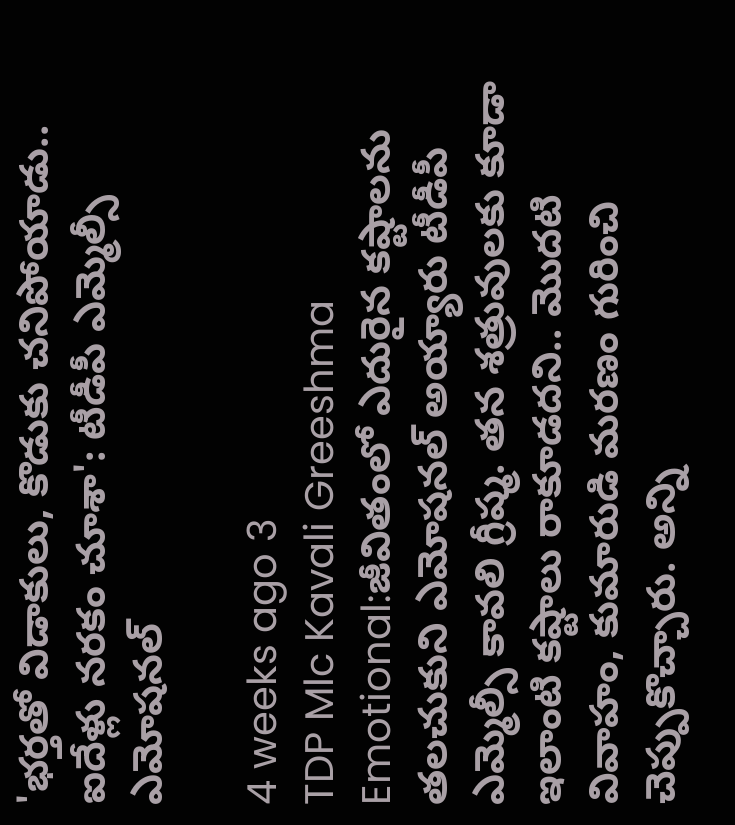'భర్తతో విడాకులు, కొడుకు చనిపోయాడు.. ఐదేళ్లు నరకం చూశా': టీడీపీ ఎమ్మెల్సీ ఎమోషనల్

4 weeks ago 3
TDP Mlc Kavali Greeshma Emotional:జీవితంలో ఎదురైన కష్టాలను తలచుకుని ఎమోషనల్ అయ్యారు టీడీపీ ఎమ్మెల్సీ కావలి గ్రీష్మ. తన శత్రువులకు కూడా ఇలాంటి కష్టాలు రాకూడదని.. మొదటి వివాహం, కుమారుడి మరణం గురించి చెప్పుకొచ్చారు. అన్ని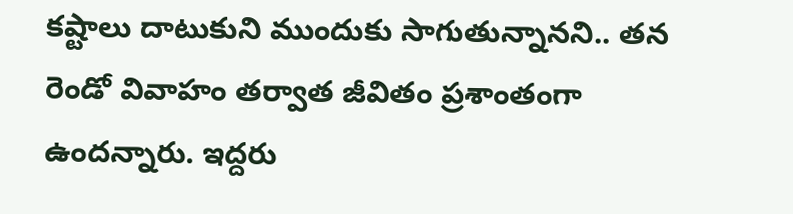కష్టాలు దాటుకుని ముందుకు సాగుతున్నానని.. తన రెండో వివాహం తర్వాత జీవితం ప్రశాంతంగా ఉందన్నారు. ఇద్దరు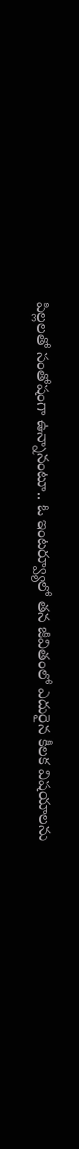పిల్లలతో సంతోషంగా ఉన్నానంటూ.. ఓ ఇంటర్వ్యూలో తన జీవితంలో ఎదురైన కీలక విషయాలను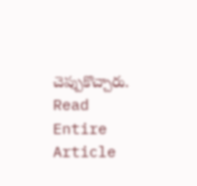చెప్పుకొచ్చారు.
Read Entire Article